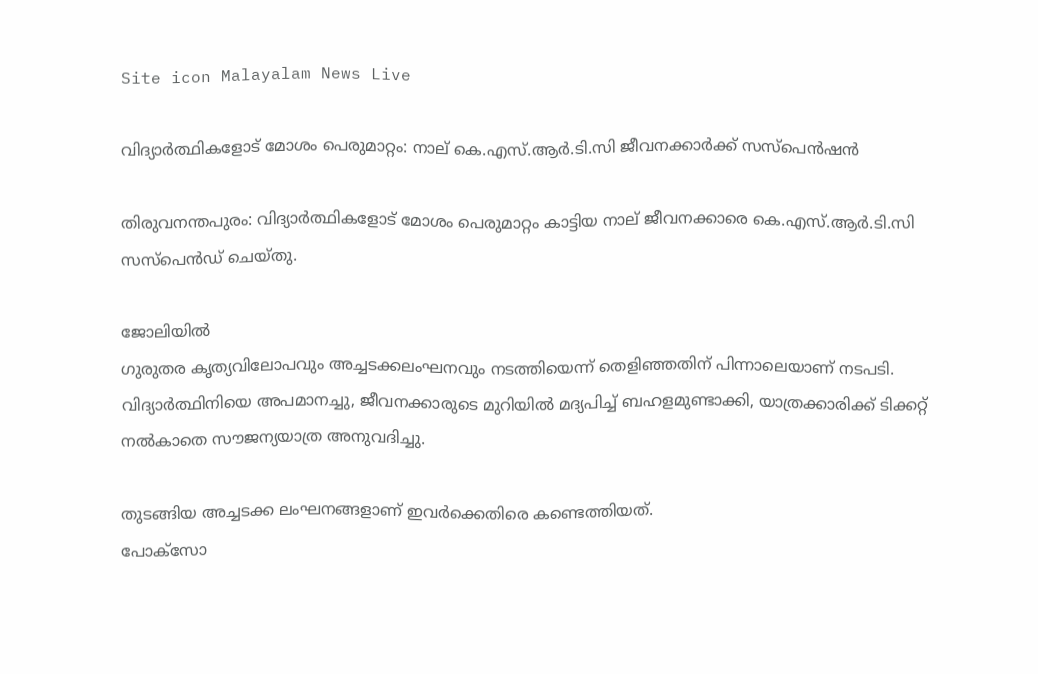Site icon Malayalam News Live

വിദ്യാര്‍ത്ഥികളോട് മോശം പെരുമാറ്റം: നാല് കെ.എസ്.ആര്‍.ടി.സി ജീവനക്കാര്‍ക്ക് സസ്‌പെൻഷൻ

തിരുവനന്തപുരം: വിദ്യാര്‍ത്ഥികളോട് മോശം പെരുമാറ്റം കാട്ടിയ നാല് ജീവനക്കാരെ കെ.എസ്.ആര്‍.ടി.സി സസ്പെൻഡ് ചെയ്തു.

ജോലിയില്‍
ഗുരുതര കൃത്യവിലോപവും അച്ചടക്കലംഘനവും നടത്തിയെന്ന് തെളിഞ്ഞതിന് പിന്നാലെയാണ് നടപടി. വിദ്യാര്‍ത്ഥിനിയെ അപമാനച്ചു, ജീവനക്കാരുടെ മുറിയില്‍ മദ്യപിച്ച്‌ ബഹളമുണ്ടാക്കി, യാത്രക്കാരിക്ക് ടിക്കറ്റ് നല്‍കാതെ സൗജന്യയാത്ര അനുവദിച്ചു.

തുടങ്ങിയ അച്ചടക്ക ലംഘനങ്ങളാണ് ഇവര്‍ക്കെതിരെ കണ്ടെത്തിയത്.
പോക്സോ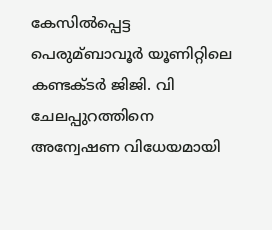കേസില്‍പ്പെട്ട പെരുമ്ബാവൂര്‍ യൂണിറ്റിലെ കണ്ടക്ടര്‍ ജിജി. വി ചേലപ്പുറത്തിനെ അന്വേഷണ വിധേയമായി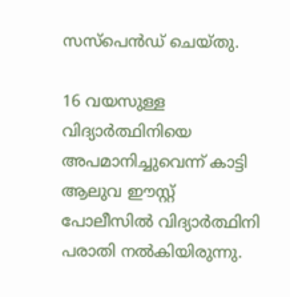സസ്പെൻഡ് ചെയ്തു.

16 വയസുള്ള വിദ്യാര്‍ത്ഥിനിയെ അപമാനിച്ചുവെന്ന് കാട്ടി ആലുവ ഈസ്റ്റ് പോലീസില്‍ വിദ്യാര്‍ത്ഥിനി പരാതി നല്‍കിയിരുന്നു.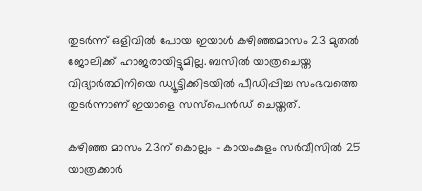തുടര്‍ന്ന് ഒളിവില്‍ പോയ ഇയാള്‍ കഴിഞ്ഞമാസം 23 മുതല്‍ ജോലിക്ക് ഹാജരായിട്ടുമില്ല. ബസില്‍ യാത്രചെയ്ത വിദ്യാര്‍ത്ഥിനിയെ ഡ്യൂട്ടിക്കിടയില്‍ പീഡിപ്പിച്ച സംഭവത്തെ തുടര്‍ന്നാണ് ഇയാളെ സസ്പെൻഡ് ചെയ്തത്.

കഴിഞ്ഞ മാസം 23ന് കൊല്ലം – കായംകുളം സര്‍വീസില്‍ 25 യാത്രക്കാര്‍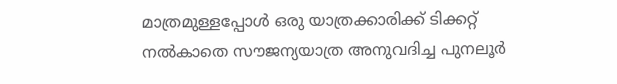മാത്രമുള്ളപ്പോള്‍ ഒരു യാത്രക്കാരിക്ക് ടിക്കറ്റ് നല്‍കാതെ സൗജന്യയാത്ര അനുവദിച്ച പുനലൂര്‍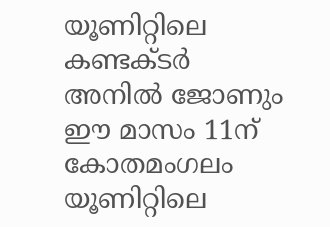യൂണിറ്റിലെ കണ്ടക്ടര്‍ അനില്‍ ജോണും ഈ മാസം 11ന് കോതമംഗലം യൂണിറ്റിലെ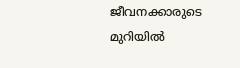ജീവനക്കാരുടെ മുറിയില്‍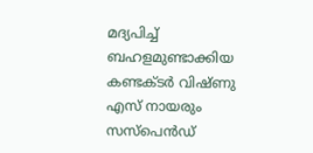മദ്യപിച്ച്‌ ബഹളമുണ്ടാക്കിയ കണ്ടക്ടര്‍ വിഷ്ണു എസ് നായരും സസ്പെന്‍ഡ്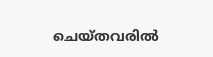ചെയ്തവരില്‍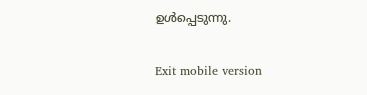ഉള്‍പ്പെടുന്നു.

Exit mobile version